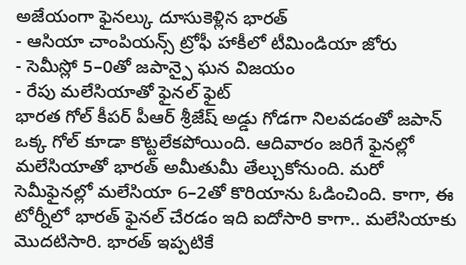అజేయంగా ఫైనల్కు దూసుకెళ్లిన భారత్
- ఆసియా చాంపియన్స్ ట్రోఫీ హాకీలో టీమిండియా జోరు
- సెమీస్లో 5–0తో జపాన్పై ఘన విజయం
- రేపు మలేసియాతో ఫైనల్ ఫైట్
భారత గోల్ కీపర్ పీఆర్ శ్రీజేష్ అడ్డు గోడగా నిలవడంతో జపాన్ ఒక్క గోల్ కూడా కొట్టలేకపోయింది. ఆదివారం జరిగే ఫైనల్లో మలేసియాతో భారత్ అమీతుమీ తేల్చుకోనుంది. మరో సెమీఫైనల్లో మలేసియా 6–2తో కొరియాను ఓడించింది. కాగా, ఈ టోర్నీలో భారత్ ఫైనల్ చేరడం ఇది ఐదోసారి కాగా.. మలేసియాకు మొదటిసారి. భారత్ ఇప్పటికే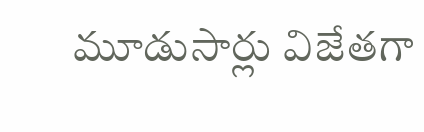మూడుసార్లు విజేతగా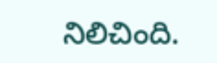నిలిచింది.